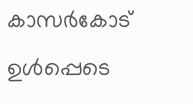കാസർകോട് ഉൾപ്പെടെ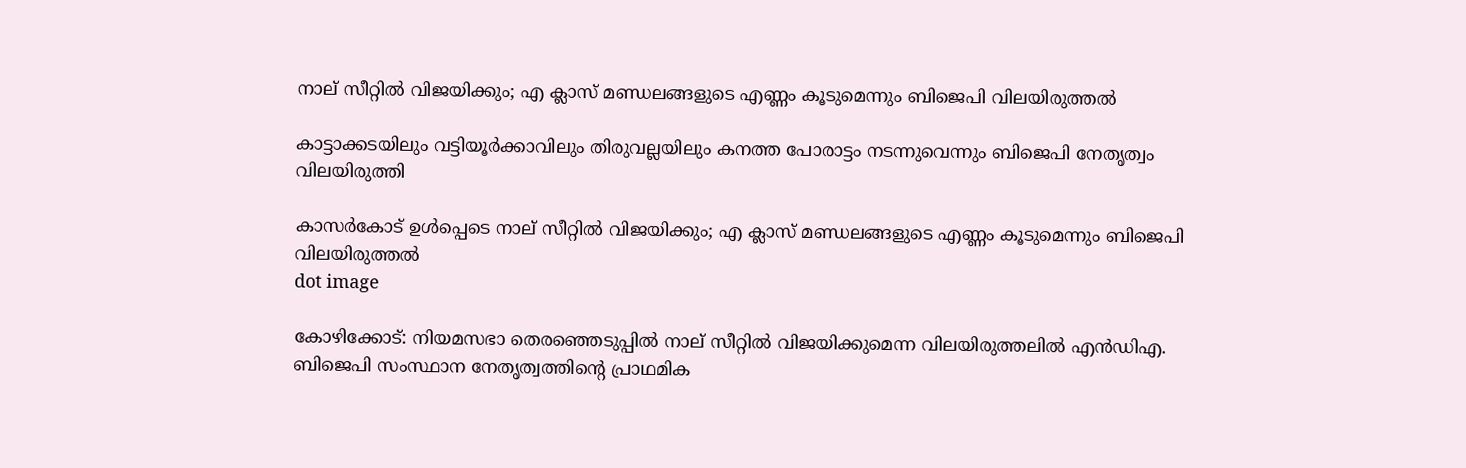നാല് സീറ്റിൽ വിജയിക്കും; എ ക്ലാസ് മണ്ഡലങ്ങളുടെ എണ്ണം കൂടുമെന്നും ബിജെപി വിലയിരുത്തൽ

കാട്ടാക്കടയിലും വട്ടിയൂർക്കാവിലും തിരുവല്ലയിലും കനത്ത പോരാട്ടം നടന്നുവെന്നും ബിജെപി നേതൃത്വം വിലയിരുത്തി

കാസർകോട് ഉൾപ്പെടെ നാല് സീറ്റിൽ വിജയിക്കും; എ ക്ലാസ് മണ്ഡലങ്ങളുടെ എണ്ണം കൂടുമെന്നും ബിജെപി വിലയിരുത്തൽ
dot image

കോഴിക്കോട്: നിയമസഭാ തെരഞ്ഞെടുപ്പിൽ നാല് സീറ്റിൽ വിജയിക്കുമെന്ന വിലയിരുത്തലിൽ എൻ‍ഡിഎ. ബിജെപി സംസ്ഥാന നേതൃത്വത്തിൻ്റെ പ്രാഥമിക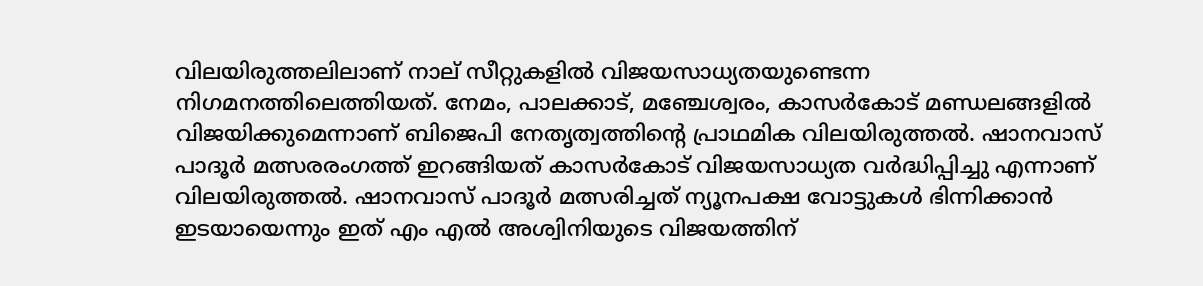വിലയിരുത്തലിലാണ് നാല് സീറ്റുകളിൽ വിജയസാധ്യതയുണ്ടെന്ന നിഗമനത്തിലെത്തിയത്. നേമം, പാലക്കാട്, മഞ്ചേശ്വരം, കാസർകോട് മണ്ഡലങ്ങളിൽ വിജയിക്കുമെന്നാണ് ബിജെപി നേതൃത്വത്തിൻ്റെ പ്രാഥമിക വിലയിരുത്തൽ. ഷാനവാസ് പാദൂർ മത്സരരംഗത്ത് ഇറങ്ങിയത് കാ‍സർകോട് വിജയസാധ്യത വർദ്ധിപ്പിച്ചു എന്നാണ് വിലയിരുത്തൽ. ഷാനവാസ് പാദൂർ മത്സരിച്ചത് ന്യൂനപക്ഷ വോട്ടുകൾ ഭിന്നിക്കാൻ ഇടയായെന്നും ഇത് എം എൽ അശ്വിനിയുടെ വിജയത്തിന്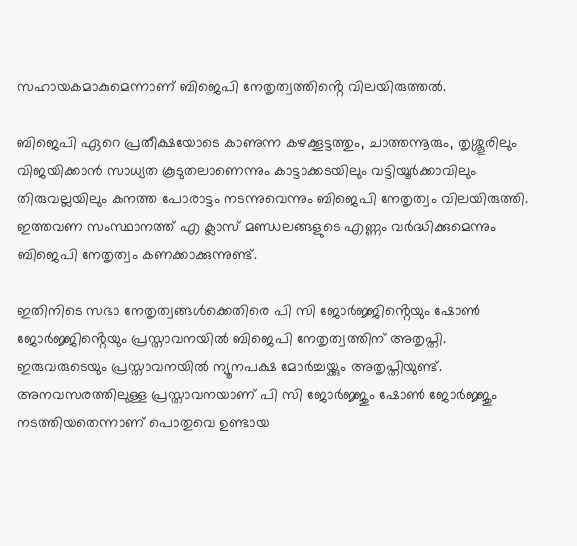സഹായകമാകുമെന്നാണ് ബിജെപി നേതൃത്വത്തിൻ്റെ വിലയിരുത്തൽ.

ബിജെപി ഏറെ പ്രതീക്ഷയോടെ കാണുന്ന കഴക്കൂട്ടത്തും, ചാത്തന്നൂരും, തൃശ്ശൂരിലും വിജയിക്കാൻ സാധ്യത കൂടുതലാണെന്നും കാട്ടാക്കടയിലും വട്ടിയൂർക്കാവിലും തിരുവല്ലയിലും കനത്ത പോരാട്ടം നടന്നുവെന്നും ബിജെപി നേതൃത്വം വിലയിരുത്തി. ഇത്തവണ സംസ്ഥാനത്ത് എ ക്ലാസ് മണ്ഡലങ്ങളുടെ എണ്ണം വർദ്ധിക്കുമെന്നും ബിജെപി നേതൃത്വം കണക്കാക്കുന്നുണ്ട്.

ഇതിനിടെ സഭാ നേതൃത്വങ്ങൾക്കെതിരെ പി സി ജോർജ്ജിൻ്റെയും ഷോൺ ജോർജ്ജിൻ്റെയും പ്രസ്താവനയിൽ ബിജെപി നേതൃത്വത്തിന് അതൃപ്തി. ഇരുവരുടെയും പ്രസ്താവനയിൽ ന്യൂനപക്ഷ മോർച്ചയ്ക്കും അതൃപ്തിയുണ്ട്. അനവസരത്തിലുള്ള പ്രസ്താവനയാണ് പി സി ജോർജ്ജും ഷോൺ ജോർജ്ജും നടത്തിയതെന്നാണ് പൊതുവെ ഉണ്ടായ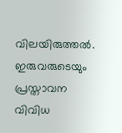വിലയിരുത്തൽ. ഇരുവരുടെയും പ്രസ്താവന വിവിധ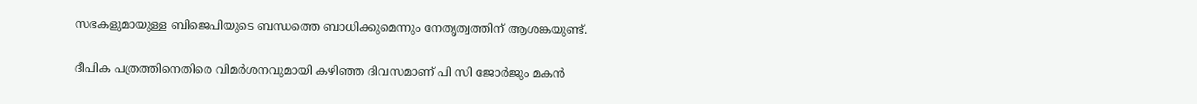സഭകളുമായുള്ള ബിജെപിയുടെ ബന്ധത്തെ ബാധിക്കുമെന്നും നേതൃത്വത്തിന് ആശങ്കയുണ്ട്.

ദീപിക പത്രത്തിനെതിരെ വിമർശനവുമായി കഴിഞ്ഞ ദിവസമാണ് പി സി ജോർജും മകൻ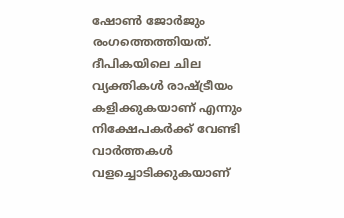ഷോൺ ജോർജും രംഗത്തെത്തിയത്. ദീപികയിലെ ചില വ്യക്തികൾ രാഷ്ട്രീയം കളിക്കുകയാണ് എന്നും നിക്ഷേപകർക്ക് വേണ്ടി വാർത്തകൾ വളച്ചൊടിക്കുകയാണ്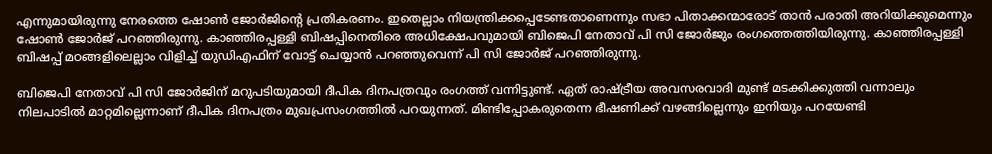എന്നുമായിരുന്നു നേരത്തെ ഷോൺ ജോർജിൻ്റെ പ്രതികരണം. ഇതെല്ലാം നിയന്ത്രിക്കപ്പെടേണ്ടതാണെന്നും സഭാ പിതാക്കന്മാരോട് താൻ പരാതി അറിയിക്കുമെന്നും ഷോൺ ജോർജ് പറഞ്ഞിരുന്നു. കാഞ്ഞിരപ്പള്ളി ബിഷപ്പിനെതിരെ അധിക്ഷേപവുമായി ബിജെപി നേതാവ് പി സി ജോർജും രംഗത്തെത്തിയിരുന്നു. കാഞ്ഞിരപ്പള്ളി ബിഷപ്പ് മഠങ്ങളിലെല്ലാം വിളിച്ച് യുഡിഎഫിന് വോട്ട് ചെയ്യാൻ പറഞ്ഞുവെന്ന് പി സി ജോർജ് പറഞ്ഞിരുന്നു.

ബിജെപി നേതാവ് പി സി ജോർജിന് മറുപടിയുമായി ദീപിക ദിനപത്രവും രംഗത്ത് വന്നിട്ടുണ്ട്. ഏത് രാഷ്ട്രീയ അവസരവാദി മുണ്ട് മടക്കിക്കുത്തി വന്നാലും നിലപാടിൽ മാറ്റമില്ലെന്നാണ് ദീപിക ദിനപത്രം മുഖപ്രസംഗത്തിൽ പറയുന്നത്. മിണ്ടിപ്പോകരുതെന്ന ഭീഷണിക്ക് വഴങ്ങില്ലെന്നും ഇനിയും പറയേണ്ടി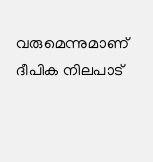വരുമെന്നുമാണ് ദീപിക നിലപാട്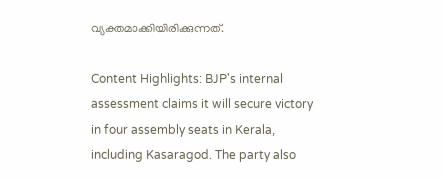വ്യക്തമാക്കിയിരിക്കുന്നത്.

Content Highlights: BJP's internal assessment claims it will secure victory in four assembly seats in Kerala, including Kasaragod. The party also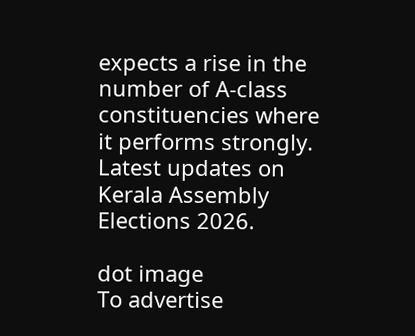expects a rise in the number of A-class constituencies where it performs strongly. Latest updates on Kerala Assembly Elections 2026.

dot image
To advertise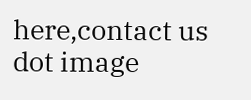here,contact us
dot image